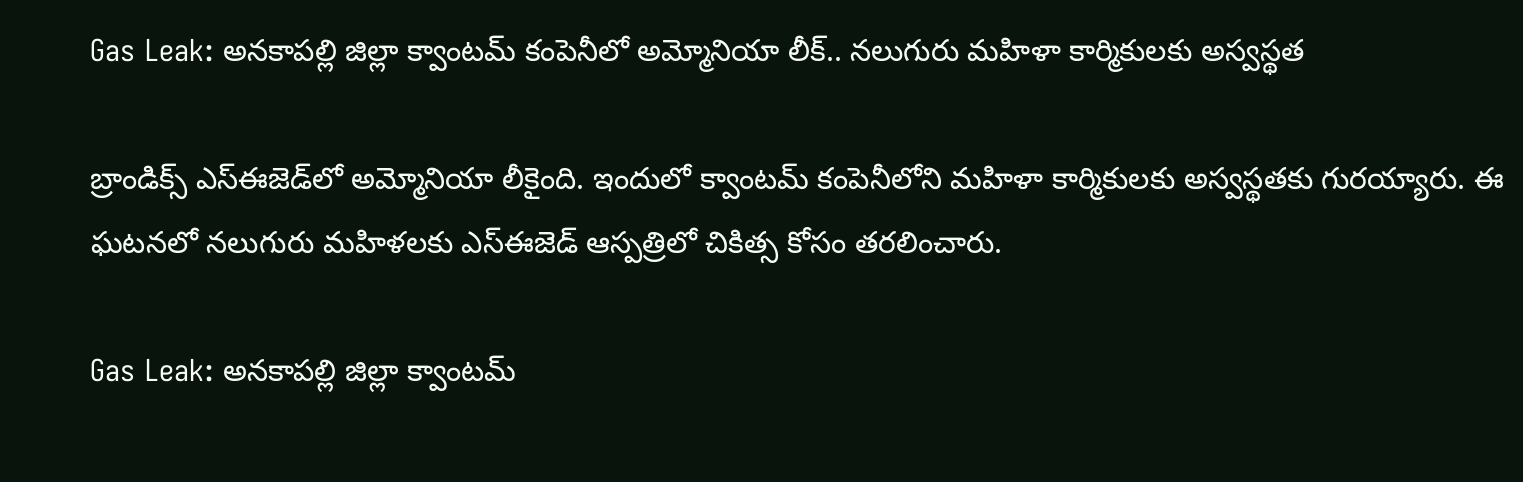Gas Leak: అనకాపల్లి జిల్లా క్వాంటమ్‌ కంపెనీలో అమ్మోనియా లీక్‌.. నలుగురు మహిళా కార్మికులకు అస్వస్థత

బ్రాండిక్స్‌ ఎస్‌ఈజెడ్‌లో అమ్మోనియా లీకైంది. ఇందులో క్వాంటమ్‌ కంపెనీలోని మహిళా కార్మికులకు అస్వస్థతకు గురయ్యారు. ఈ ఘటనలో నలుగురు మహిళలకు ఎస్‌ఈజెడ్‌ ఆస్పత్రిలో చికిత్స కోసం తరలించారు.

Gas Leak: అనకాపల్లి జిల్లా క్వాంటమ్‌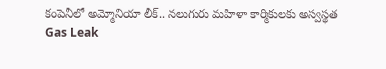కంపెనీలో అమ్మోనియా లీక్‌.. నలుగురు మహిళా కార్మికులకు అస్వస్థత
Gas Leak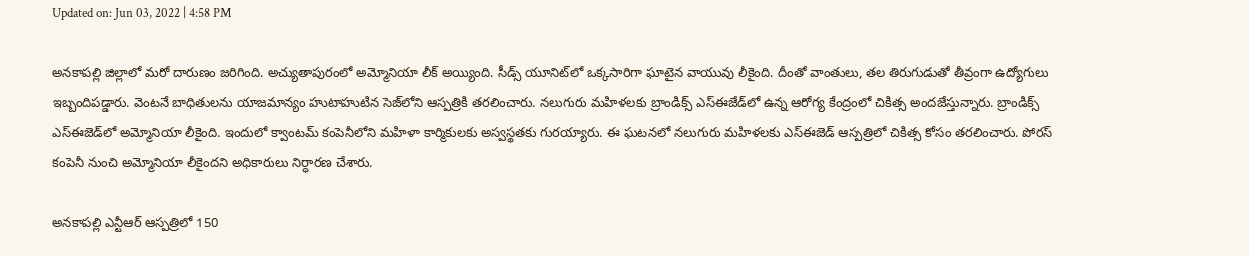Updated on: Jun 03, 2022 | 4:58 PM

అనకాపల్లి జిల్లాలో మరో దారుణం జరిగింది. అచ్యుతాపురంలో అమ్మోనియా లీక్‌ అయ్యింది. సీడ్స్ యూనిట్‌లో ఒక్కసారిగా ఘాటైన వాయువు లీకైంది. దీంతో వాంతులు, తల తిరుగుడుతో తీవ్రంగా ఉద్యోగులు ఇబ్బందిపడ్డారు. వెంటనే బాధితులను యాజమాన్యం హుటాహుటిన సెజ్‌లోని ఆస్పత్రికి తరలించారు. నలుగురు మహిళలకు బ్రాండిక్స్ ఎస్ఈజేడ్‌లో ఉన్న ఆరోగ్య కేంద్రంలో చికిత్స అందజేస్తున్నారు. బ్రాండిక్స్‌ ఎస్‌ఈజెడ్‌లో అమ్మోనియా లీకైంది. ఇందులో క్వాంటమ్‌ కంపెనీలోని మహిళా కార్మికులకు అస్వస్థతకు గురయ్యారు. ఈ ఘటనలో నలుగురు మహిళలకు ఎస్‌ఈజెడ్‌ ఆస్పత్రిలో చికిత్స కోసం తరలించారు. పోరస్‌ కంపెనీ నుంచి అమ్మోనియా లీకైందని అధికారులు నిర్ధారణ చేశారు.

అనకాపల్లి ఎన్టీఆర్‌ ఆస్పత్రిలో 150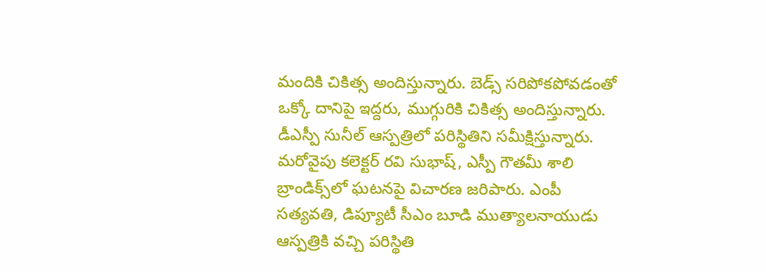మందికి చికిత్స అందిస్తున్నారు. బెడ్స్‌ సరిపోకపోవడంతో ఒక్కో దానిపై ఇద్దరు, ముగ్గురికి చికిత్స అందిస్తున్నారు. డీఎస్పీ సునీల్‌ ఆస్పత్రిలో పరిస్థితిని సమీక్షిస్తున్నారు. మరోవైపు కలెక్టర్‌ రవి సుభాష్‌, ఎస్పీ గౌతమీ శాలి బ్రాండిక్స్‌లో ఘటనపై విచారణ జరిపారు. ఎంపీ సత్యవతి, డిప్యూటీ సీఎం బూడి ముత్యాలనాయుడు ఆస్పత్రికి వచ్చి పరిస్థితి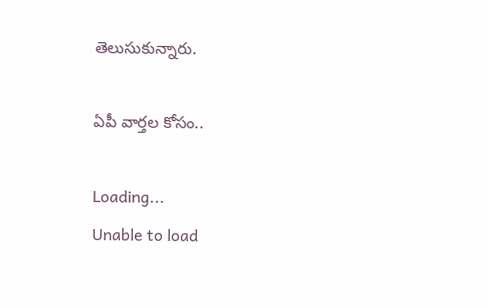తెలుసుకున్నారు.

ఏపీ వార్తల కోసం..

Loading...
Unable to load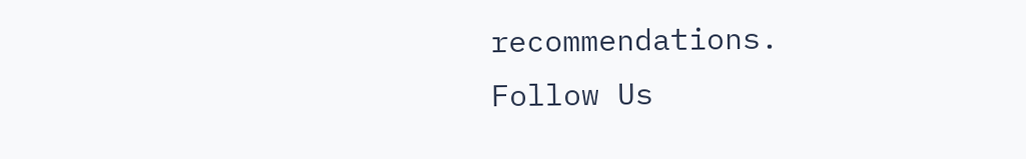recommendations.
Follow Us